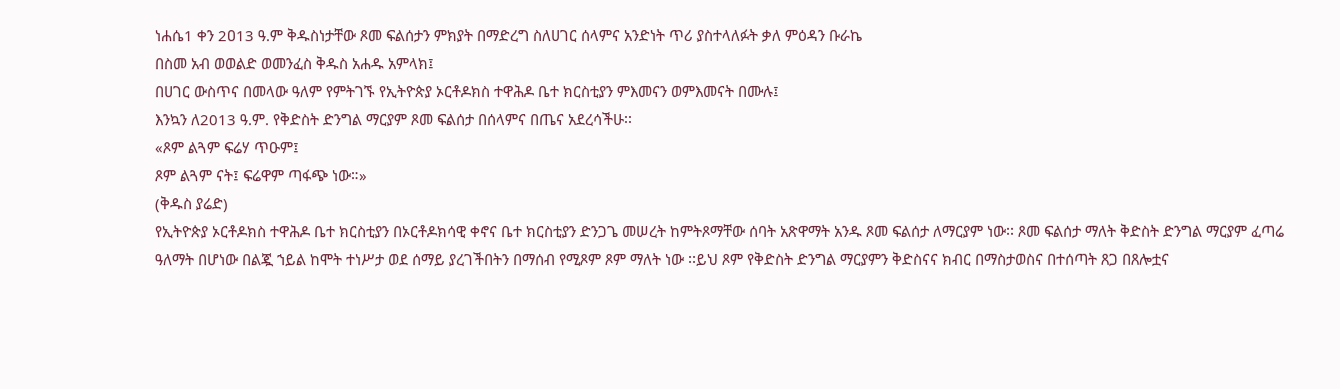ነሐሴ1 ቀን 2ዐ13 ዓ.ም ቅዱስነታቸው ጾመ ፍልሰታን ምክያት በማድረግ ስለሀገር ሰላምና አንድነት ጥሪ ያስተላለፉት ቃለ ምዕዳን ቡራኬ
በስመ አብ ወወልድ ወመንፈስ ቅዱስ አሐዱ አምላክ፤
በሀገር ውስጥና በመላው ዓለም የምትገኙ የኢትዮጵያ ኦርቶዶክስ ተዋሕዶ ቤተ ክርስቲያን ምእመናን ወምእመናት በሙሉ፤
እንኳን ለ2013 ዓ.ም. የቅድስት ድንግል ማርያም ጾመ ፍልሰታ በሰላምና በጤና አደረሳችሁ፡፡
«ጾም ልጓም ፍሬሃ ጥዑም፤
ጾም ልጓም ናት፤ ፍሬዋም ጣፋጭ ነው።»
(ቅዱስ ያሬድ)
የኢትዮጵያ ኦርቶዶክስ ተዋሕዶ ቤተ ክርስቲያን በኦርቶዶክሳዊ ቀኖና ቤተ ክርስቲያን ድንጋጌ መሠረት ከምትጾማቸው ሰባት አጽዋማት አንዱ ጾመ ፍልሰታ ለማርያም ነው፡፡ ጾመ ፍልሰታ ማለት ቅድስት ድንግል ማርያም ፈጣሬ ዓለማት በሆነው በልጇ ኀይል ከሞት ተነሥታ ወደ ሰማይ ያረገችበትን በማሰብ የሚጾም ጾም ማለት ነው ፡፡ይህ ጾም የቅድስት ድንግል ማርያምን ቅድስናና ክብር በማስታወስና በተሰጣት ጸጋ በጸሎቷና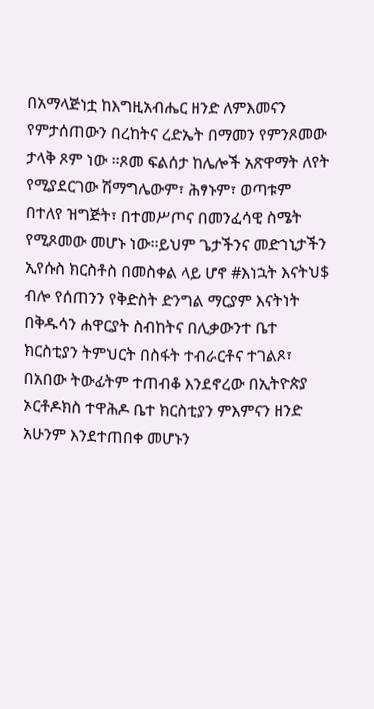በአማላጅነቷ ከእግዚአብሔር ዘንድ ለምእመናን የምታሰጠውን በረከትና ረድኤት በማመን የምንጾመው ታላቅ ጾም ነው ፡፡ጾመ ፍልሰታ ከሌሎች አጽዋማት ለየት የሚያደርገው ሽማግሌውም፣ ሕፃኑም፣ ወጣቱም በተለየ ዝግጅት፣ በተመሥጦና በመንፈሳዊ ስሜት የሚጾመው መሆኑ ነው፡፡ይህም ጌታችንና መድኀኒታችን ኢየሱስ ክርስቶስ በመስቀል ላይ ሆኖ #እነኋት እናትህ$ ብሎ የሰጠንን የቅድስት ድንግል ማርያም እናትነት በቅዱሳን ሐዋርያት ስብከትና በሊቃውንተ ቤተ ክርስቲያን ትምህርት በስፋት ተብራርቶና ተገልጾ፣ በአበው ትውፊትም ተጠብቆ እንደኖረው በኢትዮጵያ ኦርቶዶክስ ተዋሕዶ ቤተ ክርስቲያን ምእምናን ዘንድ አሁንም እንደተጠበቀ መሆኑን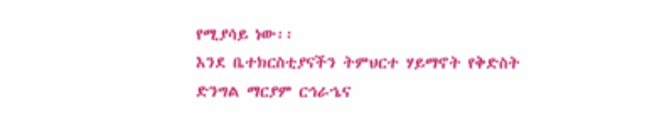የሚያሳይ ነው፡፡
እንደ ቤተክርስቲያናችን ትምህርተ ሃይማኖት የቅድስት ድንግል ማርያም ርኅራኄና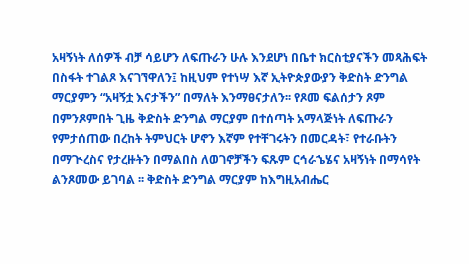አዛኝነት ለሰዎች ብቻ ሳይሆን ለፍጡራን ሁሉ እንደሆነ በቤተ ክርስቲያናችን መጻሕፍት በስፋት ተገልጾ እናገኘዋለን፤ ከዚህም የተነሣ እኛ ኢትዮጵያውያን ቅድስት ድንግል ማርያምን “አዛኝቷ እናታችን” በማለት እንማፀናታለን፡፡ የጾመ ፍልሰታን ጾም በምንጾምበት ጊዜ ቅድስት ድንግል ማርያም በተሰጣት አማላጅነት ለፍጡራን የምታሰጠው በረከት ትምህርት ሆኖን እኛም የተቸገሩትን በመርዳት፣ የተራቡትን በማጒረስና የታረዙትን በማልበስ ለወገኖቻችን ፍጹም ርኅራኄሄና አዛኝነት በማሳየት ልንጾመው ይገባል ፡፡ ቅድስት ድንግል ማርያም ከእግዚአብሔር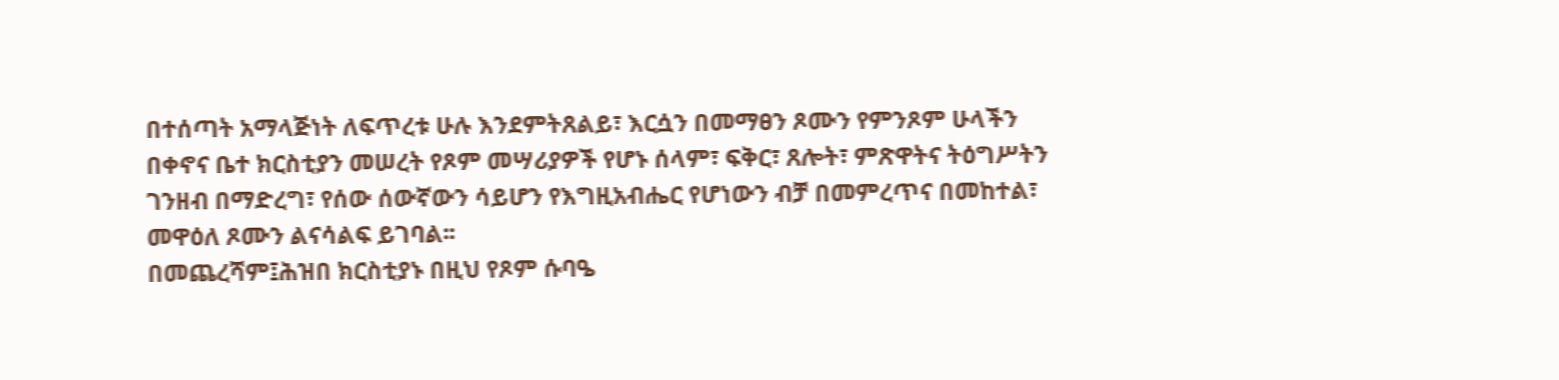በተሰጣት አማላጅነት ለፍጥረቱ ሁሉ እንደምትጸልይ፣ እርሷን በመማፀን ጾሙን የምንጾም ሁላችን በቀኖና ቤተ ክርስቲያን መሠረት የጾም መሣሪያዎች የሆኑ ሰላም፣ ፍቅር፣ ጸሎት፣ ምጽዋትና ትዕግሥትን ገንዘብ በማድረግ፣ የሰው ሰውኛውን ሳይሆን የእግዚአብሔር የሆነውን ብቻ በመምረጥና በመከተል፣ መዋዕለ ጾሙን ልናሳልፍ ይገባል፡፡
በመጨረሻም፤ሕዝበ ክርስቲያኑ በዚህ የጾም ሱባዔ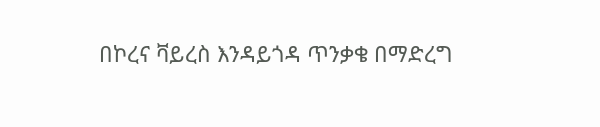በኮረና ቫይረስ እንዳይጎዳ ጥንቃቄ በማድረግ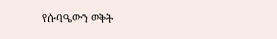የሱባዔውን ወቅት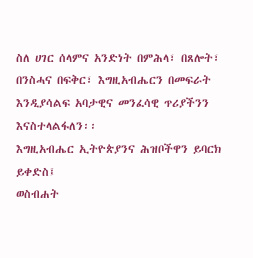ስለ ሀገር ሰላምና አንድነት በምሕላ፣ በጸሎት፣ በንስሓና በፍቅር፣ እግዚአብሔርን በመፍራት እንዲያሳልፍ አባታዊና መንፈሳዊ ጥሪያችንን እናስተላልፋለን፡፡
እግዚአብሔር ኢትዮጵያንና ሕዝቦችዋን ይባርክ ይቀድስ፤
ወስብሐት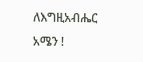ለእግዚአብሔር አሜን !